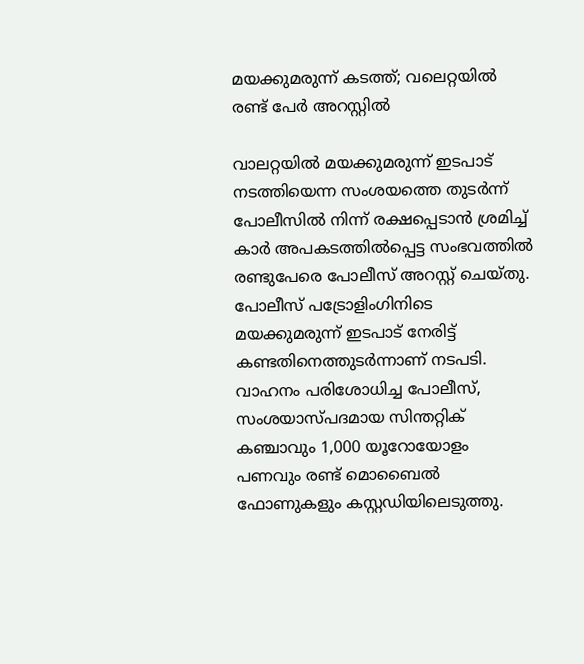മയക്കുമരുന്ന് കടത്ത്; വലെറ്റയിൽ രണ്ട് പേർ അറസ്റ്റിൽ

വാലറ്റയിൽ മയക്കുമരുന്ന് ഇടപാട് നടത്തിയെന്ന സംശയത്തെ തുടർന്ന് പോലീസിൽ നിന്ന് രക്ഷപ്പെടാൻ ശ്രമിച്ച് കാർ അപകടത്തിൽപ്പെട്ട സംഭവത്തിൽ രണ്ടുപേരെ പോലീസ് അറസ്റ്റ് ചെയ്തു. പോലീസ് പട്രോളിംഗിനിടെ മയക്കുമരുന്ന് ഇടപാട് നേരിട്ട് കണ്ടതിനെത്തുടർന്നാണ് നടപടി. വാഹനം പരിശോധിച്ച പോലീസ്, സംശയാസ്പദമായ സിന്തറ്റിക് കഞ്ചാവും 1,000 യൂറോയോളം പണവും രണ്ട് മൊബൈൽ ഫോണുകളും കസ്റ്റഡിയിലെടുത്തു.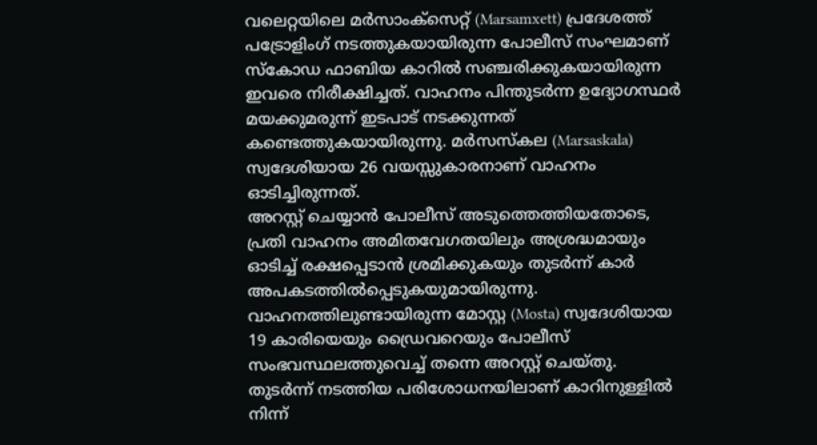വലെറ്റയിലെ മർസാംക്സെറ്റ് (Marsamxett) പ്രദേശത്ത് പട്രോളിംഗ് നടത്തുകയായിരുന്ന പോലീസ് സംഘമാണ് സ്കോഡ ഫാബിയ കാറിൽ സഞ്ചരിക്കുകയായിരുന്ന ഇവരെ നിരീക്ഷിച്ചത്. വാഹനം പിന്തുടർന്ന ഉദ്യോഗസ്ഥർ മയക്കുമരുന്ന് ഇടപാട് നടക്കുന്നത് കണ്ടെത്തുകയായിരുന്നു. മർസസ്കല (Marsaskala) സ്വദേശിയായ 26 വയസ്സുകാരനാണ് വാഹനം ഓടിച്ചിരുന്നത്.
അറസ്റ്റ് ചെയ്യാൻ പോലീസ് അടുത്തെത്തിയതോടെ, പ്രതി വാഹനം അമിതവേഗതയിലും അശ്രദ്ധമായും ഓടിച്ച് രക്ഷപ്പെടാൻ ശ്രമിക്കുകയും തുടർന്ന് കാർ അപകടത്തിൽപ്പെടുകയുമായിരുന്നു. വാഹനത്തിലുണ്ടായിരുന്ന മോസ്റ്റ (Mosta) സ്വദേശിയായ 19 കാരിയെയും ഡ്രൈവറെയും പോലീസ് സംഭവസ്ഥലത്തുവെച്ച് തന്നെ അറസ്റ്റ് ചെയ്തു.
തുടർന്ന് നടത്തിയ പരിശോധനയിലാണ് കാറിനുള്ളിൽ നിന്ന്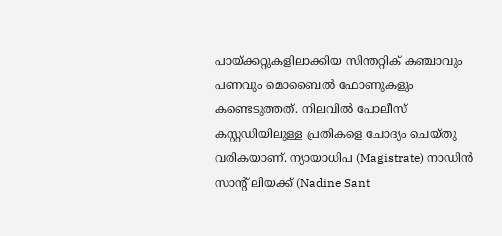പായ്ക്കറ്റുകളിലാക്കിയ സിന്തറ്റിക് കഞ്ചാവും പണവും മൊബൈൽ ഫോണുകളും കണ്ടെടുത്തത്. നിലവിൽ പോലീസ് കസ്റ്റഡിയിലുള്ള പ്രതികളെ ചോദ്യം ചെയ്തു വരികയാണ്. ന്യായാധിപ (Magistrate) നാഡിൻ സാന്റ് ലിയക്ക് (Nadine Sant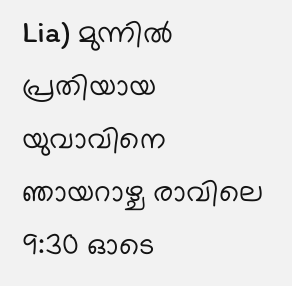Lia) മുന്നിൽ പ്രതിയായ യുവാവിനെ ഞായറാഴ്ച രാവിലെ 9:30 ഓടെ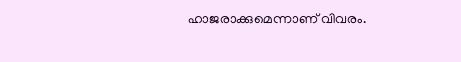ഹാജരാക്കുമെന്നാണ് വിവരം.